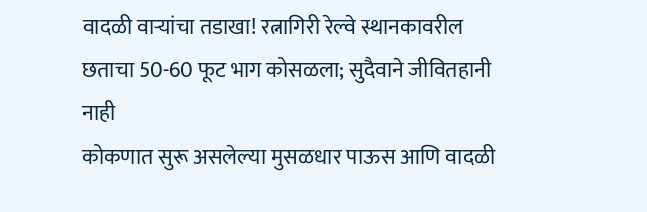वादळी वाऱ्यांचा तडाखा! रत्नागिरी रेल्वे स्थानकावरील छताचा 50-60 फूट भाग कोसळला; सुदैवाने जीवितहानी नाही
कोकणात सुरू असलेल्या मुसळधार पाऊस आणि वादळी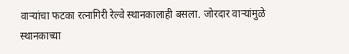वाऱ्यांचा फटका रत्नागिरी रेल्वे स्थानकालाही बसला. जोरदार वाऱ्यांमुळे स्थानकाच्या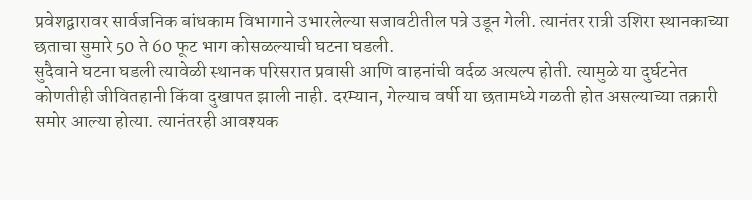प्रवेशद्वारावर सार्वजनिक बांधकाम विभागाने उभारलेल्या सजावटीतील पत्रे उडून गेली. त्यानंतर रात्री उशिरा स्थानकाच्या छताचा सुमारे 50 ते 60 फूट भाग कोसळल्याची घटना घडली.
सुदैवाने घटना घडली त्यावेळी स्थानक परिसरात प्रवासी आणि वाहनांची वर्दळ अत्यल्प होती. त्यामुळे या दुर्घटनेत कोणतीही जीवितहानी किंवा दुखापत झाली नाही. दरम्यान, गेल्याच वर्षी या छतामध्ये गळती होत असल्याच्या तक्रारी समोर आल्या होत्या. त्यानंतरही आवश्यक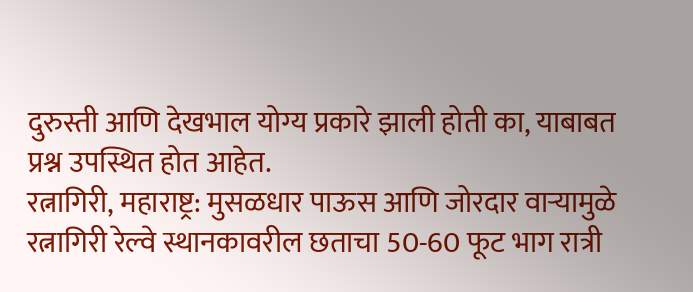दुरुस्ती आणि देखभाल योग्य प्रकारे झाली होती का, याबाबत प्रश्न उपस्थित होत आहेत.
रत्नागिरी, महाराष्ट्र: मुसळधार पाऊस आणि जोरदार वाऱ्यामुळे रत्नागिरी रेल्वे स्थानकावरील छताचा 50-60 फूट भाग रात्री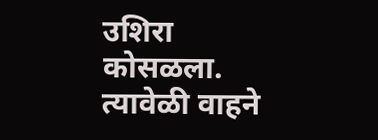उशिरा कोसळला.
त्यावेळी वाहने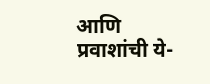आणि प्रवाशांची ये-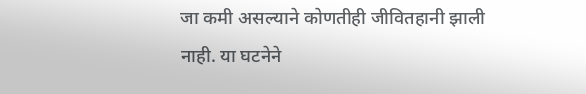जा कमी असल्याने कोणतीही जीवितहानी झाली नाही. या घटनेने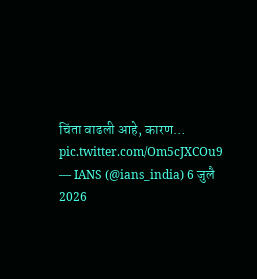चिंता वाढली आहे, कारण… pic.twitter.com/Om5cJXCOu9
— IANS (@ians_india) 6 जुलै 2026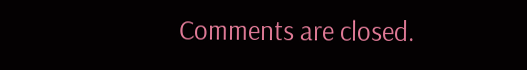Comments are closed.